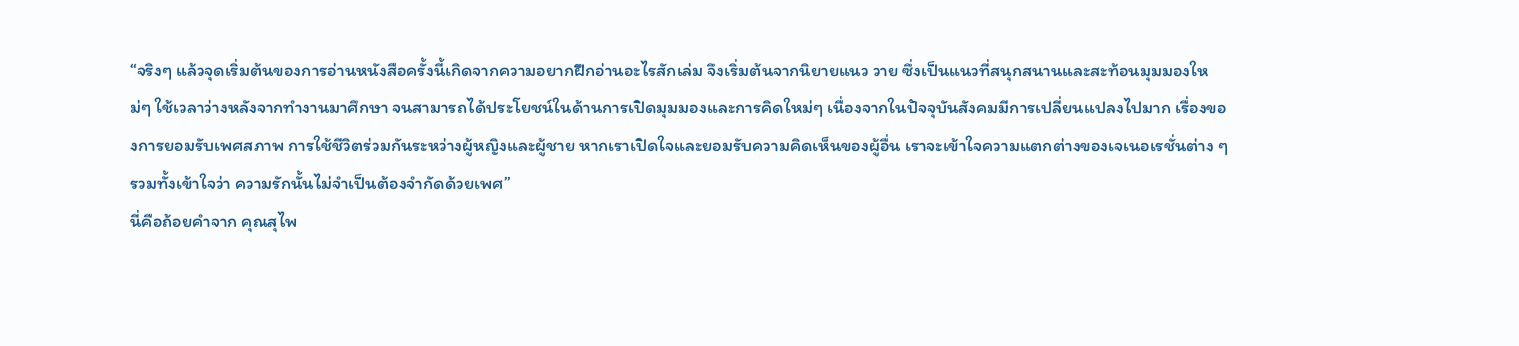“จริงๆ แล้วจุดเริ่มต้นของการอ่านหนังสือครั้งนี้เกิดจากความอยากฝึกอ่านอะไรสักเล่ม จึงเริ่มต้นจากนิยายแนว วาย ซึ่งเป็นแนวที่สนุกสนานและสะท้อนมุมมองใหม่ๆ ใช้เวลาว่างหลังจากทำงานมาศึกษา จนสามารถได้ประโยชน์ในด้านการเปิดมุมมองและการคิดใหม่ๆ เนื่องจากในปัจจุบันสังคมมีการเปลี่ยนแปลงไปมาก เรื่องของการยอมรับเพศสภาพ การใช้ชีวิตร่วมกันระหว่างผู้หญิงและผู้ชาย หากเราเปิดใจและยอมรับความคิดเห็นของผู้อื่น เราจะเข้าใจความแตกต่างของเจเนอเรชั่นต่าง ๆ รวมทั้งเข้าใจว่า ความรักนั้นไม่จำเป็นต้องจำกัดด้วยเพศ”
นี่คือถ้อยคำจาก คุณสุไพ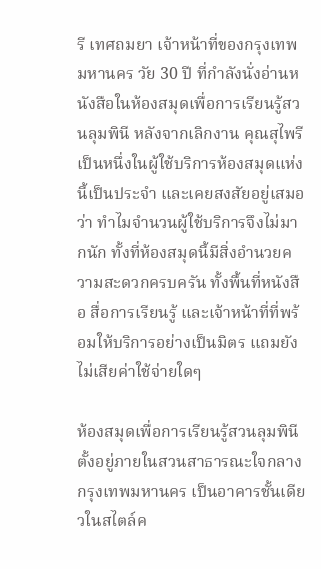รี เทศถมยา เจ้าหน้าที่ของกรุงเทพมหานคร วัย 30 ปี ที่กำลังนั่งอ่านหนังสือในห้องสมุดเพื่อการเรียนรู้สวนลุมพินี หลังจากเลิกงาน คุณสุไพรีเป็นหนึ่งในผู้ใช้บริการห้องสมุดแห่งนี้เป็นประจำ และเคยสงสัยอยู่เสมอว่า ทำไมจำนวนผู้ใช้บริการจึงไม่มากนัก ทั้งที่ห้องสมุดนี้มีสิ่งอำนวยความสะดวกครบครัน ทั้งพื้นที่หนังสือ สื่อการเรียนรู้ และเจ้าหน้าที่ที่พร้อมให้บริการอย่างเป็นมิตร แถมยังไม่เสียค่าใช้จ่ายใดๆ

ห้องสมุดเพื่อการเรียนรู้สวนลุมพินี ตั้งอยู่ภายในสวนสาธารณะใจกลางกรุงเทพมหานคร เป็นอาคารชั้นเดียวในสไตล์ค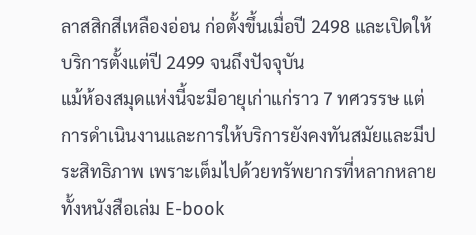ลาสสิกสีเหลืองอ่อน ก่อตั้งขึ้นเมื่อปี 2498 และเปิดให้บริการตั้งแต่ปี 2499 จนถึงปัจจุบัน
แม้ห้องสมุดแห่งนี้จะมีอายุเก่าแก่ราว 7 ทศวรรษ แต่การดำเนินงานและการให้บริการยังคงทันสมัยและมีประสิทธิภาพ เพราะเต็มไปด้วยทรัพยากรที่หลากหลาย ทั้งหนังสือเล่ม E-book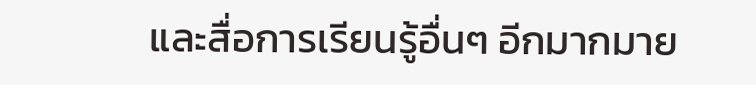และสื่อการเรียนรู้อื่นๆ อีกมากมาย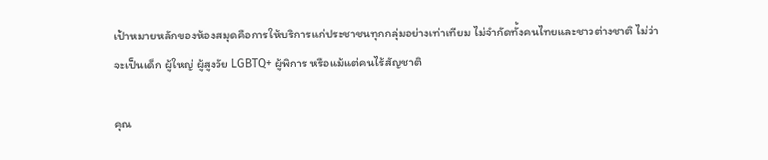เป้าหมายหลักของห้องสมุดคือการให้บริการแก่ประชาชนทุกกลุ่มอย่างเท่าเทียม ไม่จำกัดทั้งคนไทยและชาวต่างชาติ ไม่ว่าจะเป็นเด็ก ผู้ใหญ่ ผู้สูงวัย LGBTQ+ ผู้พิการ หรือแม้แต่คนไร้สัญชาติ

คุณ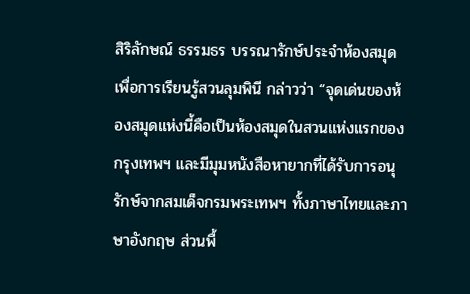สิริลักษณ์ ธรรมธร บรรณารักษ์ประจำห้องสมุดเพื่อการเรียนรู้สวนลุมพินี กล่าวว่า “จุดเด่นของห้องสมุดแห่งนี้คือเป็นห้องสมุดในสวนแห่งแรกของกรุงเทพฯ และมีมุมหนังสือหายากที่ได้รับการอนุรักษ์จากสมเด็จกรมพระเทพฯ ทั้งภาษาไทยและภาษาอังกฤษ ส่วนพื้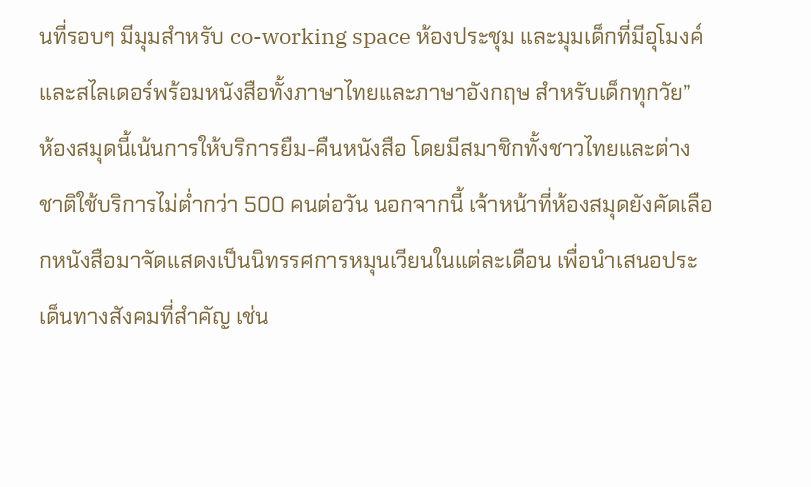นที่รอบๆ มีมุมสำหรับ co-working space ห้องประชุม และมุมเด็กที่มีอุโมงค์และสไลเดอร์พร้อมหนังสือทั้งภาษาไทยและภาษาอังกฤษ สำหรับเด็กทุกวัย”
ห้องสมุดนี้เน้นการให้บริการยืม-คืนหนังสือ โดยมีสมาชิกทั้งชาวไทยและต่างชาติใช้บริการไม่ต่ำกว่า 500 คนต่อวัน นอกจากนี้ เจ้าหน้าที่ห้องสมุดยังคัดเลือกหนังสือมาจัดแสดงเป็นนิทรรศการหมุนเวียนในแต่ละเดือน เพื่อนำเสนอประเด็นทางสังคมที่สำคัญ เช่น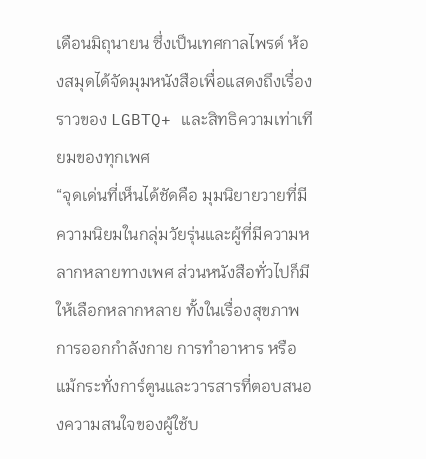เดือนมิถุนายน ซึ่งเป็นเทศกาลไพรด์ ห้องสมุดได้จัดมุมหนังสือเพื่อแสดงถึงเรื่องราวของ LGBTQ+ และสิทธิความเท่าเทียมของทุกเพศ
“จุดเด่นที่เห็นได้ชัดคือ มุมนิยายวายที่มีความนิยมในกลุ่มวัยรุ่นและผู้ที่มีความหลากหลายทางเพศ ส่วนหนังสือทั่วไปก็มีให้เลือกหลากหลาย ทั้งในเรื่องสุขภาพ การออกกำลังกาย การทำอาหาร หรือแม้กระทั่งการ์ตูนและวารสารที่ตอบสนองความสนใจของผู้ใช้บ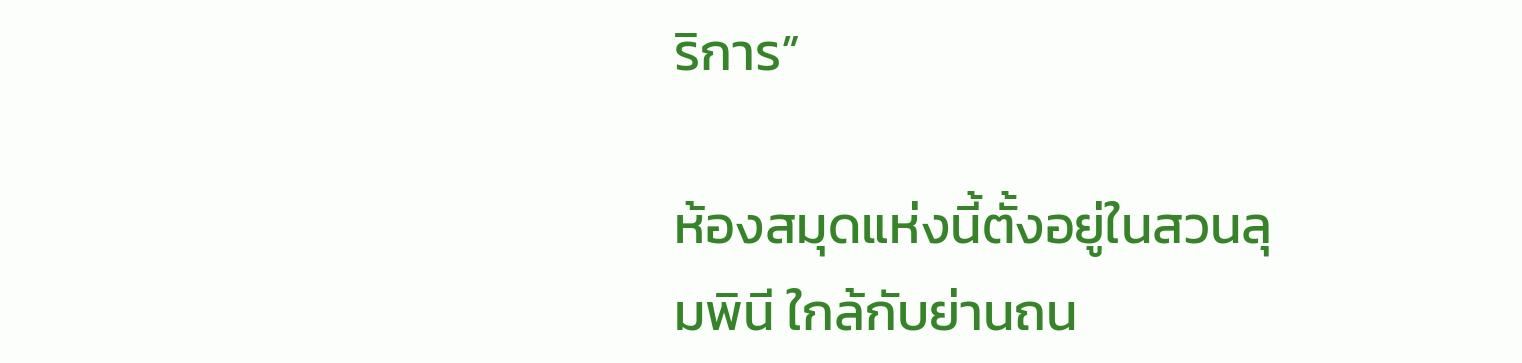ริการ”

ห้องสมุดแห่งนี้ตั้งอยู่ในสวนลุมพินี ใกล้กับย่านถน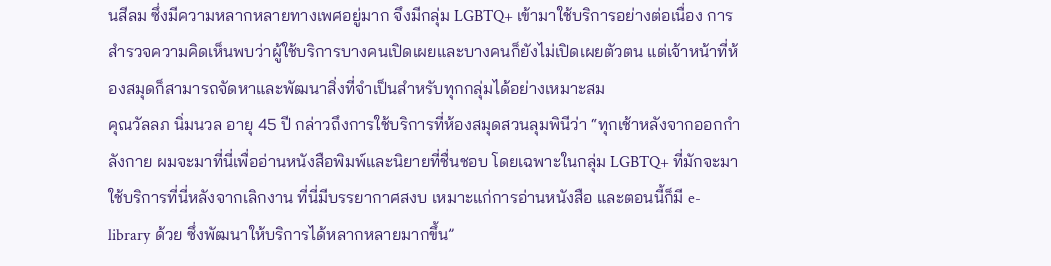นสีลม ซึ่งมีความหลากหลายทางเพศอยู่มาก จึงมีกลุ่ม LGBTQ+ เข้ามาใช้บริการอย่างต่อเนื่อง การสำรวจความคิดเห็นพบว่าผู้ใช้บริการบางคนเปิดเผยและบางคนก็ยังไม่เปิดเผยตัวตน แต่เจ้าหน้าที่ห้องสมุดก็สามารถจัดหาและพัฒนาสิ่งที่จำเป็นสำหรับทุกกลุ่มได้อย่างเหมาะสม
คุณวัลลภ นิ่มนวล อายุ 45 ปี กล่าวถึงการใช้บริการที่ห้องสมุดสวนลุมพินีว่า “ทุกเช้าหลังจากออกกำลังกาย ผมจะมาที่นี่เพื่ออ่านหนังสือพิมพ์และนิยายที่ชื่นชอบ โดยเฉพาะในกลุ่ม LGBTQ+ ที่มักจะมาใช้บริการที่นี่หลังจากเลิกงาน ที่นี่มีบรรยากาศสงบ เหมาะแก่การอ่านหนังสือ และตอนนี้ก็มี e-library ด้วย ซึ่งพัฒนาให้บริการได้หลากหลายมากขึ้น”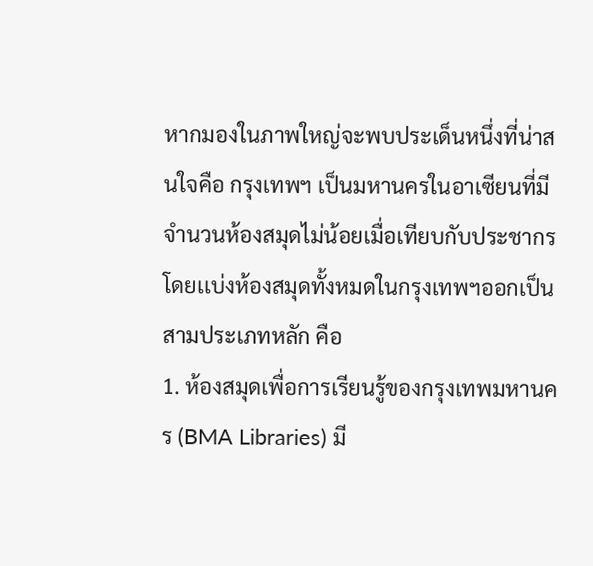หากมองในภาพใหญ่จะพบประเด็นหนึ่งที่น่าสนใจคือ กรุงเทพฯ เป็นมหานครในอาเซียนที่มี จำนวนห้องสมุดไม่น้อยเมื่อเทียบกับประชากร โดยเเบ่งห้องสมุดทั้งหมดในกรุงเทพฯออกเป็นสามประเภทหลัก คือ
1. ห้องสมุดเพื่อการเรียนรู้ของกรุงเทพมหานคร (BMA Libraries) มี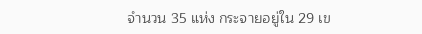จำนวน 35 แห่ง กระจายอยู่ใน 29 เข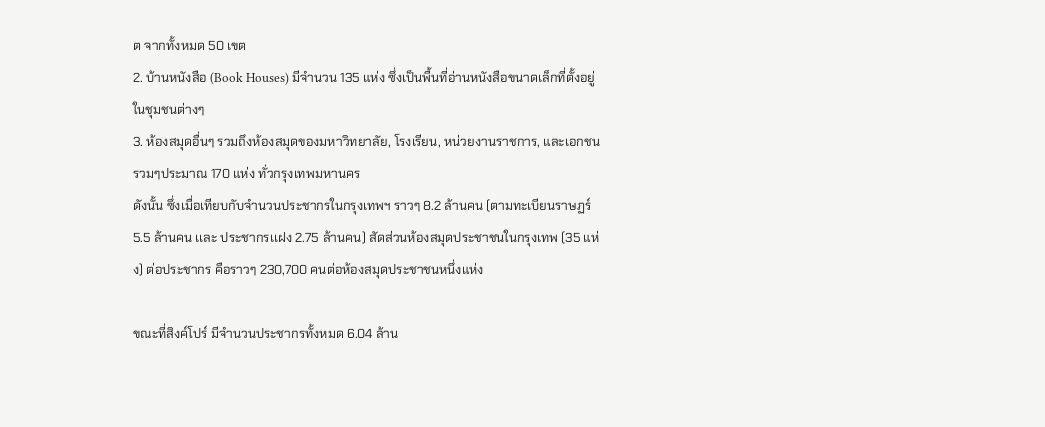ต จากทั้งหมด 50 เขต
2. บ้านหนังสือ (Book Houses) มีจำนวน 135 แห่ง ซึ่งเป็นพื้นที่อ่านหนังสือขนาดเล็กที่ตั้งอยู่ในชุมชนต่างๆ
3. ห้องสมุดอื่นๆ รวมถึงห้องสมุดของมหาวิทยาลัย, โรงเรียน, หน่วยงานราชการ, และเอกชน รวมๆประมาณ 170 แห่ง ทั่วกรุงเทพมหานคร
ดังนั้น ซึ่งเมื่อเทียบกับจำนวนประชากรในกรุงเทพฯ ราวๆ 8.2 ล้านคน (ตามทะเบียนราษฏร์ 5.5 ล้านคน เเละ ประชากรเเฝง 2.75 ล้านคน) สัดส่วนห้องสมุดประชาชนในกรุงเทพ (35 แห่ง) ต่อประชากร คือราวๆ 230,700 คนต่อห้องสมุดประชาชนหนึ่งแห่ง

ขณะที่สิงค์โปร์ มีจำนวนประชากรทั้งหมด 6.04 ล้าน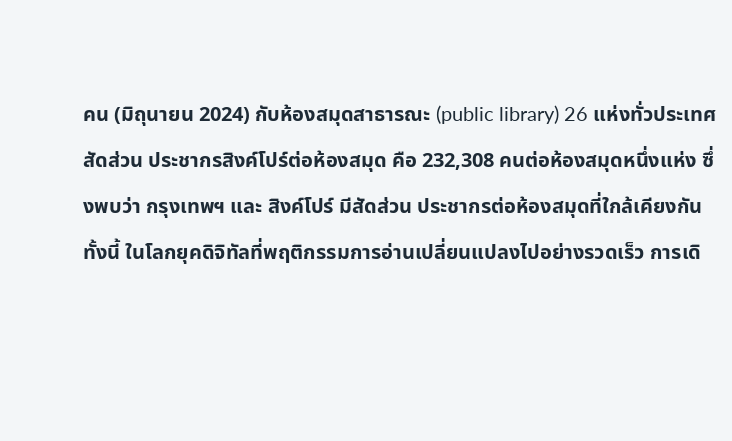คน (มิถุนายน 2024) กับห้องสมุดสาธารณะ (public library) 26 เเห่งทั่วประเทศ สัดส่วน ประชากรสิงค์โปร์ต่อห้องสมุด คือ 232,308 คนต่อห้องสมุดหนึ่งแห่ง ซึ่งพบว่า กรุงเทพฯ และ สิงค์โปร์ มีสัดส่วน ประชากรต่อห้องสมุดที่ใกล้เคียงกัน
ทั้งนี้ ในโลกยุคดิจิทัลที่พฤติกรรมการอ่านเปลี่ยนแปลงไปอย่างรวดเร็ว การเดิ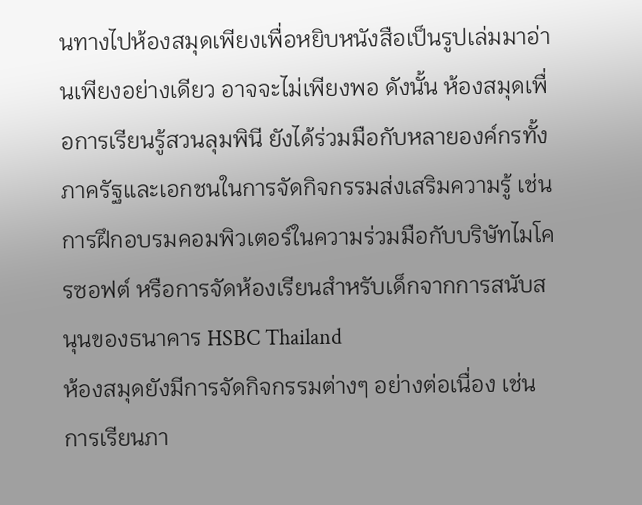นทางไปห้องสมุดเพียงเพื่อหยิบหนังสือเป็นรูปเล่มมาอ่านเพียงอย่างเดียว อาจจะไม่เพียงพอ ดังนั้น ห้องสมุดเพื่อการเรียนรู้สวนลุมพินี ยังได้ร่วมมือกับหลายองค์กรทั้งภาครัฐและเอกชนในการจัดกิจกรรมส่งเสริมความรู้ เช่น การฝึกอบรมคอมพิวเตอร์ในความร่วมมือกับบริษัทไมโครซอฟต์ หรือการจัดห้องเรียนสำหรับเด็กจากการสนับสนุนของธนาคาร HSBC Thailand
ห้องสมุดยังมีการจัดกิจกรรมต่างๆ อย่างต่อเนื่อง เช่น การเรียนภา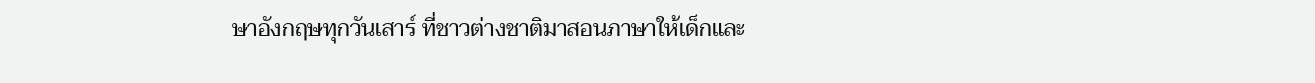ษาอังกฤษทุกวันเสาร์ ที่ชาวต่างชาติมาสอนภาษาให้เด็กและ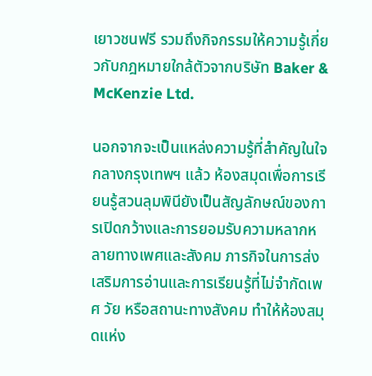เยาวชนฟรี รวมถึงกิจกรรมให้ความรู้เกี่ยวกับกฎหมายใกล้ตัวจากบริษัท Baker & McKenzie Ltd.

นอกจากจะเป็นแหล่งความรู้ที่สำคัญในใจกลางกรุงเทพฯ แล้ว ห้องสมุดเพื่อการเรียนรู้สวนลุมพินียังเป็นสัญลักษณ์ของการเปิดกว้างและการยอมรับความหลากหลายทางเพศและสังคม ภารกิจในการส่งเสริมการอ่านและการเรียนรู้ที่ไม่จำกัดเพศ วัย หรือสถานะทางสังคม ทำให้ห้องสมุดแห่ง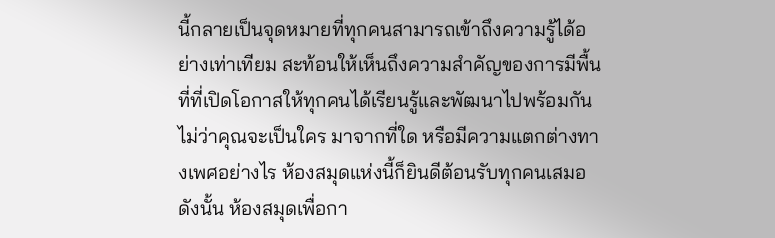นี้กลายเป็นจุดหมายที่ทุกคนสามารถเข้าถึงความรู้ได้อย่างเท่าเทียม สะท้อนให้เห็นถึงความสำคัญของการมีพื้นที่ที่เปิดโอกาสให้ทุกคนได้เรียนรู้และพัฒนาไปพร้อมกัน ไม่ว่าคุณจะเป็นใคร มาจากที่ใด หรือมีความแตกต่างทางเพศอย่างไร ห้องสมุดแห่งนี้ก็ยินดีต้อนรับทุกคนเสมอ
ดังนั้น ห้องสมุดเพื่อกา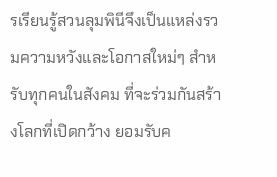รเรียนรู้สวนลุมพินีจึงเป็นแหล่งรวมความหวังและโอกาสใหม่ๆ สำหรับทุกคนในสังคม ที่จะร่วมกันสร้างโลกที่เปิดกว้าง ยอมรับค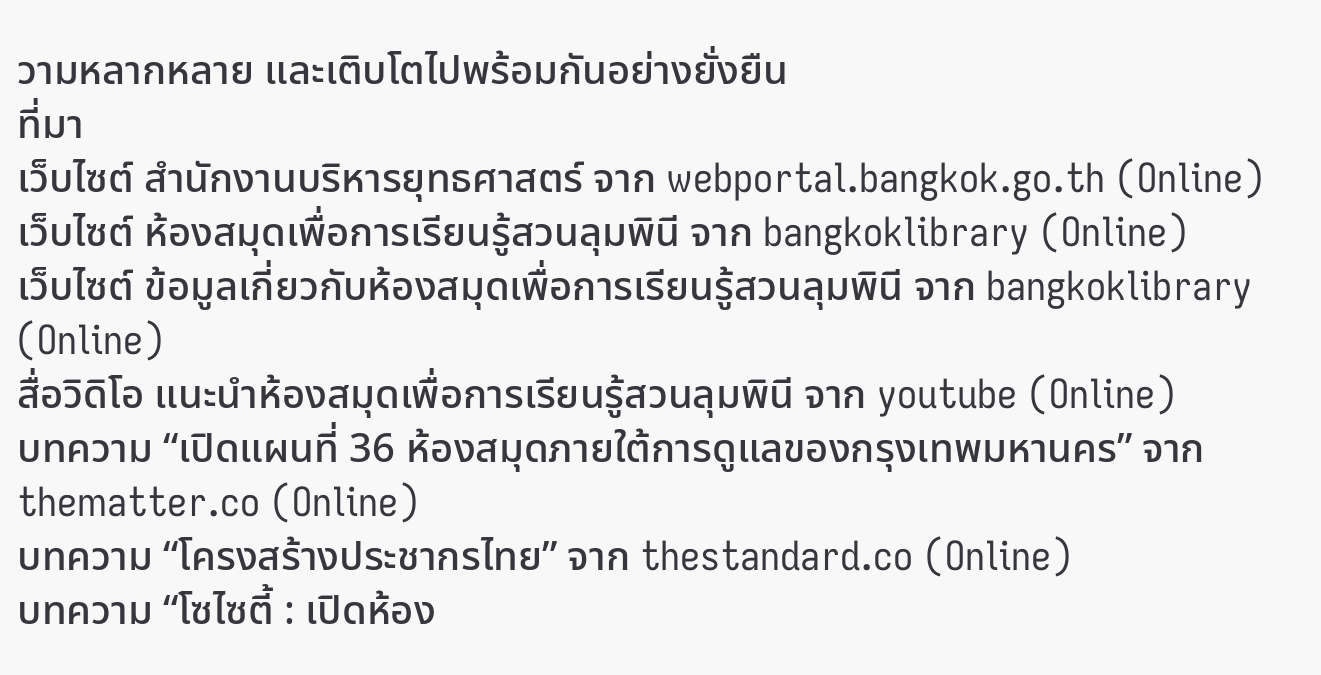วามหลากหลาย และเติบโตไปพร้อมกันอย่างยั่งยืน
ที่มา
เว็บไซต์ สำนักงานบริหารยุทธศาสตร์ จาก webportal.bangkok.go.th (Online)
เว็บไซต์ ห้องสมุดเพื่อการเรียนรู้สวนลุมพินี จาก bangkoklibrary (Online)
เว็บไซต์ ข้อมูลเกี่ยวกับห้องสมุดเพื่อการเรียนรู้สวนลุมพินี จาก bangkoklibrary (Online)
สื่อวิดิโอ แนะนำห้องสมุดเพื่อการเรียนรู้สวนลุมพินี จาก youtube (Online)
บทความ “เปิดแผนที่ 36 ห้องสมุดภายใต้การดูแลของกรุงเทพมหานคร” จาก thematter.co (Online)
บทความ “โครงสร้างประชากรไทย” จาก thestandard.co (Online)
บทความ “โซไซตี้ : เปิดห้อง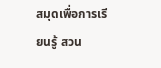สมุดเพื่อการเรียนรู้ สวน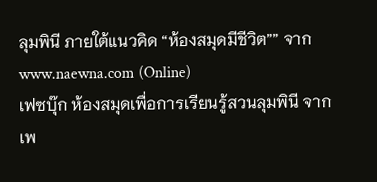ลุมพินี ภายใต้แนวคิด “ห้องสมุดมีชีวิต”” จาก www.naewna.com (Online)
เฟซบุ๊ก ห้องสมุดเพื่อการเรียนรู้สวนลุมพินี จาก เพ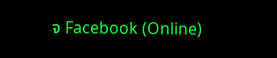จ Facebook (Online)